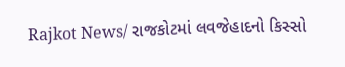Rajkot News/ રાજકોટમાં લવજેહાદનો કિસ્સો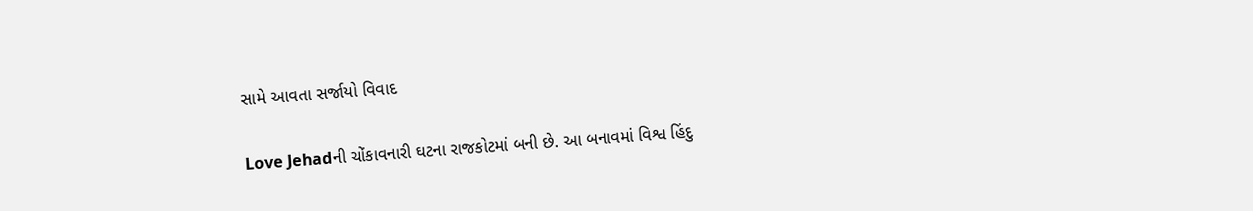સામે આવતા સર્જાયો વિવાદ

Love Jehadની ચોંકાવનારી ઘટના રાજકોટમાં બની છે. આ બનાવમાં વિશ્વ હિંદુ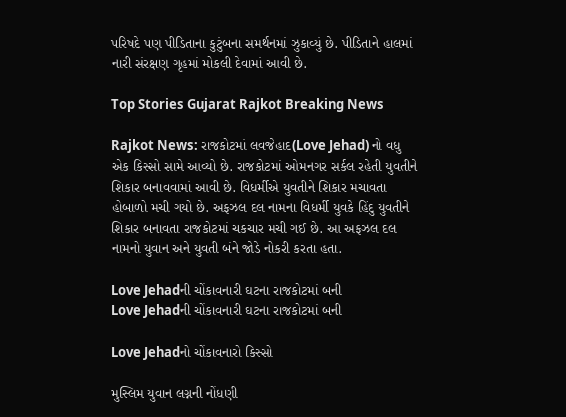પરિષદે પણ પીડિતાના કુટુંબના સમર્થનમાં ઝુકાવ્યું છે. પીડિતાને હાલમાં નારી સંરક્ષણ ગૃહમાં મોકલી દેવામાં આવી છે.

Top Stories Gujarat Rajkot Breaking News

Rajkot News: રાજકોટમાં લવજેહાદ(Love Jehad) નો વધુ એક કિસ્સો સામે આવ્યો છે. રાજકોટમાં ઓમનગર સર્કલ રહેતી યુવતીને શિકાર બનાવવામાં આવી છે. વિધર્મીએ યુવતીને શિકાર મચાવતા હોબાળો મચી ગયો છે. અફઝલ દલ નામના વિધર્મી યુવકે હિંદુ યુવતીને શિકાર બનાવતા રાજકોટમાં ચકચાર મચી ગઈ છે. આ અફઝલ દલ નામનો યુવાન અને યુવતી બંને જોડે નોકરી કરતા હતા.

Love Jehadની ચોંકાવનારી ઘટના રાજકોટમાં બની
Love Jehadની ચોંકાવનારી ઘટના રાજકોટમાં બની

Love Jehadનો ચોંકાવનારો કિસ્સો

મુસ્લિમ યુવાન લગ્નની નોંધણી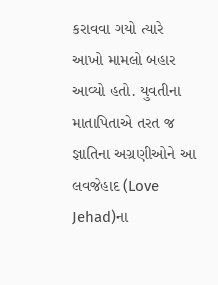કરાવવા ગયો ત્યારે આખો મામલો બહાર આવ્યો હતો. યુવતીના માતાપિતાએ તરત જ જ્ઞાતિના અગ્રણીઓને આ લવજેહાદ (Love Jehad)ના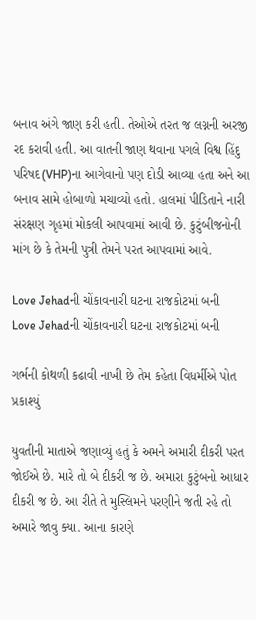બનાવ અંગે જાણ કરી હતી. તેઓએ તરત જ લગ્નની અરજી રદ કરાવી હતી. આ વાતની જાણ થવાના પગલે વિશ્વ હિંદુ પરિષદ(VHP)ના આગેવાનો પણ દોડી આવ્યા હતા અને આ બનાવ સામે હોબાળો મચાવ્યો હતો. હાલમાં પીડિતાને નારી સંરક્ષણ ગૃહમાં મોકલી આપવામાં આવી છે. કુટુંબીજનોની માંગ છે કે તેમની પુત્રી તેમને પરત આપવામાં આવે.

Love Jehadની ચોંકાવનારી ઘટના રાજકોટમાં બની
Love Jehadની ચોંકાવનારી ઘટના રાજકોટમાં બની

ગર્ભની કોથળી કઢાવી નાખી છે તેમ કહેતા વિધર્મીએ પોત પ્રકાશ્યું

યુવતીની માતાએ જણાવ્યું હતું કે અમને અમારી દીકરી પરત જોઈએ છે. મારે તો બે દીકરી જ છે. અમારા કુટુંબનો આધાર દીકરી જ છે. આ રીતે તે મુસ્લિમને પરણીને જતી રહે તો અમારે જાવુ ક્યા. આના કારણે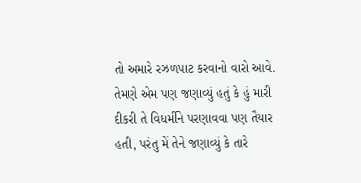તો અમારે રઝળપાટ કરવાનો વારો આવે. તેમણે એમ પણ જણાવ્યું હતું કે હું મારી દીકરી તે વિધર્મીને પરણાવવા પણ તૈયાર હતી, પરંતુ મેં તેને જણાવ્યું કે તારે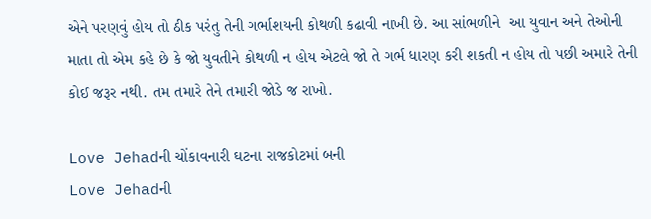એને પરણવું હોય તો ઠીક પરંતુ તેની ગર્ભાશયની કોથળી કઢાવી નાખી છે. આ સાંભળીને  આ યુવાન અને તેઓની માતા તો એમ કહે છે કે જો યુવતીને કોથળી ન હોય એટલે જો તે ગર્ભ ધારણ કરી શકતી ન હોય તો પછી અમારે તેની કોઈ જરૂર નથી. તમ તમારે તેને તમારી જોડે જ રાખો.

Love Jehadની ચોંકાવનારી ઘટના રાજકોટમાં બની
Love Jehadની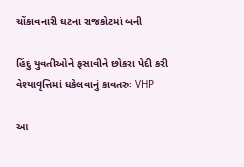ચોંકાવનારી ઘટના રાજકોટમાં બની

હિંદુ યુવતીઓને ફસાવીને છોકરા પેદી કરી વેશ્યાવૃત્તિમાં ધકેલવાનું કાવતરુઃ VHP

આ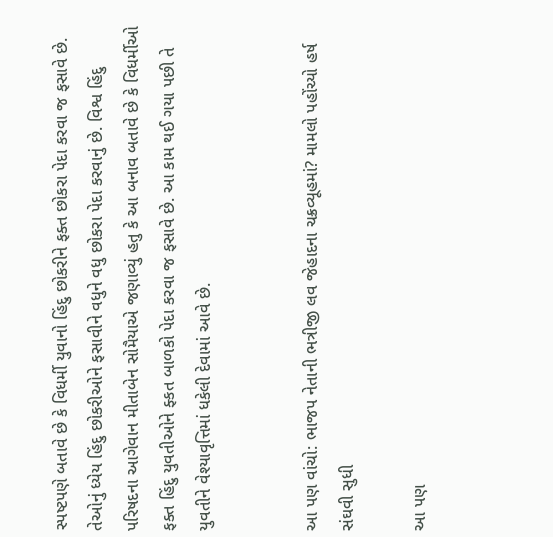સ્પષ્ટપણે બતાવે છે કે વિધર્મી યુવાનો હિંદુ છોકરીને ફક્ત છોકરા પેદા કરવા જ ફસાવે છે. તેઓનું ધ્યેય હિંદુ છોકરીઓને ફસાવીને વધુને વધુ છોકરા પેદા કરવાનું છે. વિશ્વ હિંદુ પરિષદના આગેવાન મીતાબેન સોમૈયાએ જણાવ્યું હતુ કે આ બનાવ બતાવે છે કે વિધર્મીઓ ફક્ત હિંદુ યુવતીઓને ફ્કત બાળકો પેદા કરવા જ ફસાવે છે. આ કામ થઈ ગયા પછી તે યુવતીને વેશ્યાવૃત્તિમાં ધકેલી દેવામાં આવે છે.


આ પણ વાંચો: ભાજપ નેતાની ભત્રીજી લવ જેહાદના ચક્રવ્યૂહમાં? મામલો પહોંચ્યો હર્ષ સંઘવી સુધી

આ પણ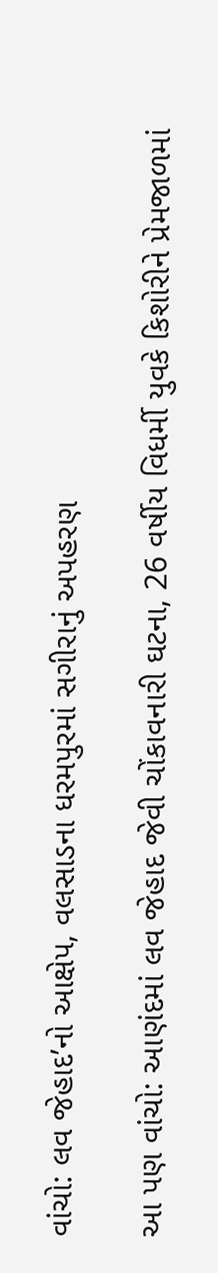વાંચો: લવ જેહાદ’નો આક્ષેપ, વલસાડના ધરમપુરમાં સગીરાનું અપહરણ

આ પણ વાંચો: આણંદમાં લવ જેહાદ જેવી ચોંકાવનારી ઘટના, 26 વર્ષીય વિધર્મી યુવકે કિશોરીને પ્રેમજાળમાં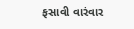ફસાવી વારંવાર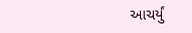આચર્યું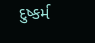દુષ્કર્મ